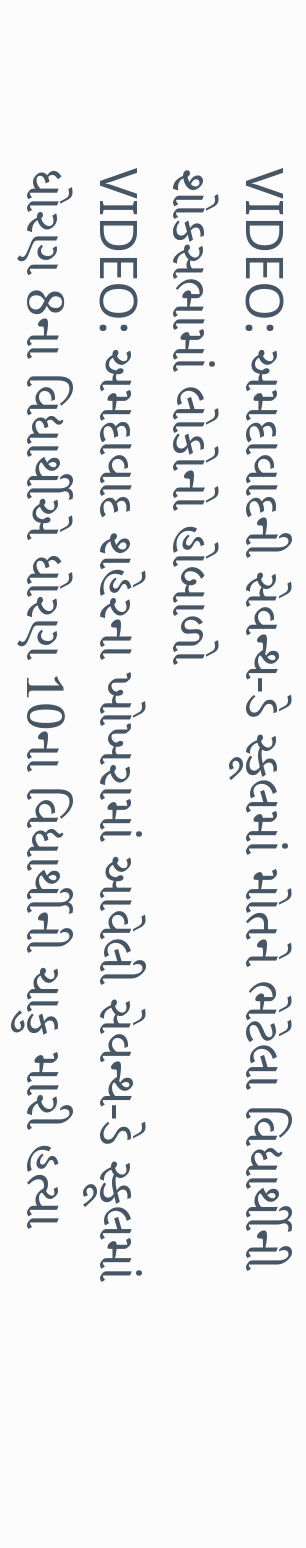VIDEO: અમદાવાદની સેવન્થ-ડે સ્કૂલમાં મોતને ભેટેલા વિદ્યાર્થીની શોકસભામાં લોકોનો હોબાળો
VIDEO: અમદાવાદ શહેરના ખોખરામાં આવેલી સેવન્થ-ડે સ્કૂલમાં ધોરણ 8ના વિદ્યાર્થીએ ધોરણ 10ના વિદ્યાર્થીની ચાકુ મારી હત્યા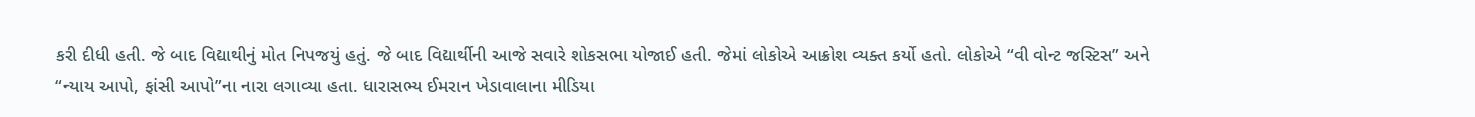કરી દીધી હતી. જે બાદ વિદ્યાથીનું મોત નિપજયું હતું. જે બાદ વિદ્યાર્થીની આજે સવારે શોકસભા યોજાઈ હતી. જેમાં લોકોએ આક્રોશ વ્યક્ત કર્યો હતો. લોકોએ “વી વોન્ટ જસ્ટિસ” અને “ન્યાય આપો, ફાંસી આપો”ના નારા લગાવ્યા હતા. ધારાસભ્ય ઈમરાન ખેડાવાલાના મીડિયા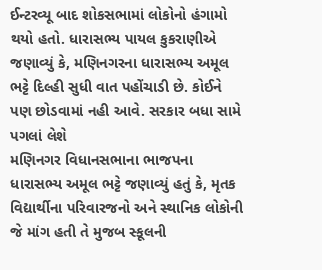ઈન્ટરવ્યૂ બાદ શોકસભામાં લોકોનો હંગામો થયો હતો. ધારાસભ્ય પાયલ કુકરાણીએ જણાવ્યું કે, મણિનગરના ધારાસભ્ય અમૂલ ભટ્ટે દિલ્હી સુધી વાત પહોંચાડી છે. કોઈને પણ છોડવામાં નહી આવે. સરકાર બધા સામે પગલાં લેશે
મણિનગર વિધાનસભાના ભાજપના ધારાસભ્ય અમૂલ ભટ્ટે જણાવ્યું હતું કે, મૃતક વિદ્યાર્થીના પરિવારજનો અને સ્થાનિક લોકોની જે માંગ હતી તે મુજબ સ્કૂલની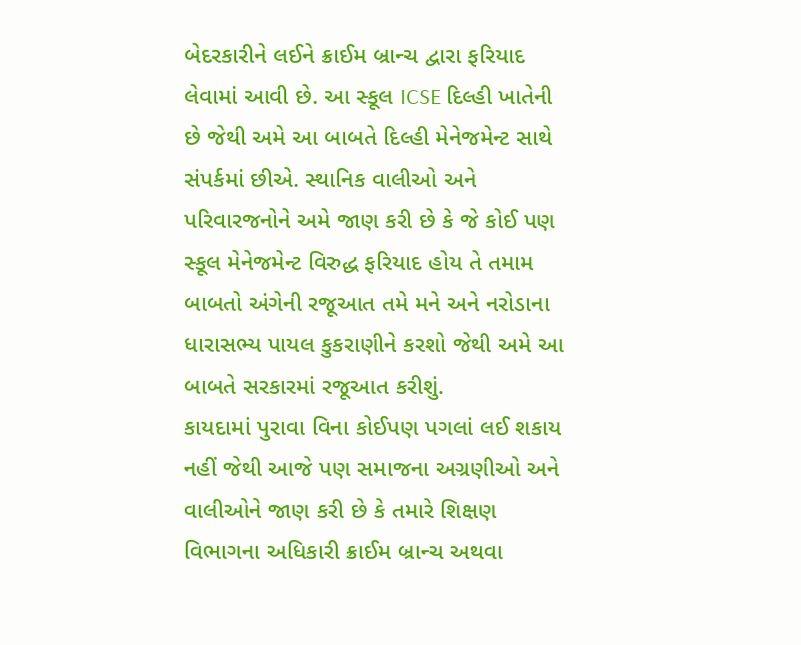બેદરકારીને લઈને ક્રાઈમ બ્રાન્ચ દ્વારા ફરિયાદ લેવામાં આવી છે. આ સ્કૂલ ICSE દિલ્હી ખાતેની છે જેથી અમે આ બાબતે દિલ્હી મેનેજમેન્ટ સાથે સંપર્કમાં છીએ. સ્થાનિક વાલીઓ અને પરિવારજનોને અમે જાણ કરી છે કે જે કોઈ પણ સ્કૂલ મેનેજમેન્ટ વિરુદ્ધ ફરિયાદ હોય તે તમામ બાબતો અંગેની રજૂઆત તમે મને અને નરોડાના ધારાસભ્ય પાયલ કુકરાણીને કરશો જેથી અમે આ બાબતે સરકારમાં રજૂઆત કરીશું.
કાયદામાં પુરાવા વિના કોઈપણ પગલાં લઈ શકાય નહીં જેથી આજે પણ સમાજના અગ્રણીઓ અને વાલીઓને જાણ કરી છે કે તમારે શિક્ષણ વિભાગના અધિકારી ક્રાઈમ બ્રાન્ચ અથવા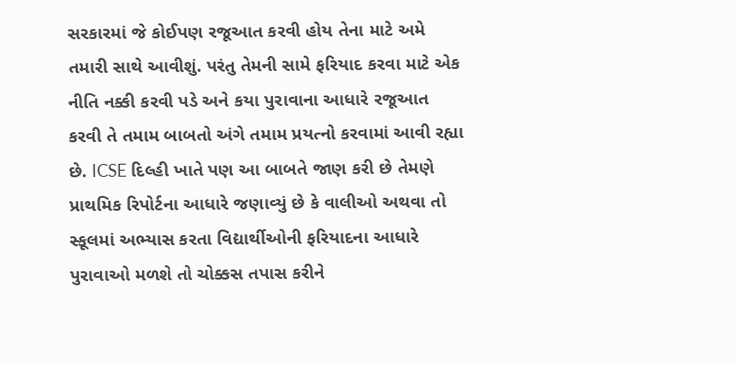સરકારમાં જે કોઈપણ રજૂઆત કરવી હોય તેના માટે અમે તમારી સાથે આવીશું. પરંતુ તેમની સામે ફરિયાદ કરવા માટે એક નીતિ નક્કી કરવી પડે અને કયા પુરાવાના આધારે રજૂઆત કરવી તે તમામ બાબતો અંગે તમામ પ્રયત્નો કરવામાં આવી રહ્યા છે. ICSE દિલ્હી ખાતે પણ આ બાબતે જાણ કરી છે તેમણે પ્રાથમિક રિપોર્ટના આધારે જણાવ્યું છે કે વાલીઓ અથવા તો સ્કૂલમાં અભ્યાસ કરતા વિદ્યાર્થીઓની ફરિયાદના આધારે પુરાવાઓ મળશે તો ચોક્કસ તપાસ કરીને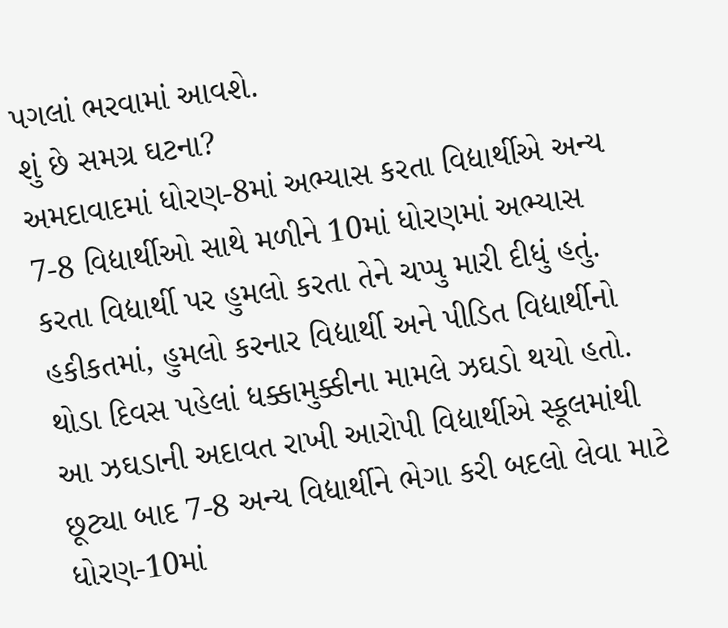પગલાં ભરવામાં આવશે.
શું છે સમગ્ર ઘટના?
અમદાવાદમાં ધોરણ-8માં અભ્યાસ કરતા વિદ્યાર્થીએ અન્ય 7-8 વિદ્યાર્થીઓ સાથે મળીને 10માં ધોરણમાં અભ્યાસ કરતા વિદ્યાર્થી પર હુમલો કરતા તેને ચપ્પુ મારી દીધું હતું. હકીકતમાં, હુમલો કરનાર વિદ્યાર્થી અને પીડિત વિદ્યાર્થીનો થોડા દિવસ પહેલાં ધક્કામુક્કીના મામલે ઝઘડો થયો હતો. આ ઝઘડાની અદાવત રાખી આરોપી વિદ્યાર્થીએ સ્કૂલમાંથી છૂટ્યા બાદ 7-8 અન્ય વિદ્યાર્થીને ભેગા કરી બદલો લેવા માટે ધોરણ-10માં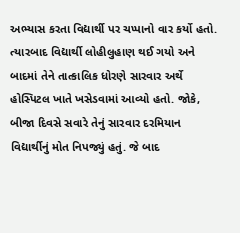અભ્યાસ કરતા વિદ્યાર્થી પર ચપ્પાનો વાર કર્યો હતો. ત્યારબાદ વિદ્યાર્થી લોહીલુહાણ થઈ ગયો અને બાદમાં તેને તાત્કાલિક ધોરણે સારવાર અર્થે હોસ્પિટલ ખાતે ખસેડવામાં આવ્યો હતો. જોકે, બીજા દિવસે સવારે તેનું સારવાર દરમિયાન વિદ્યાર્થીનું મોત નિપજ્યું હતું. જે બાદ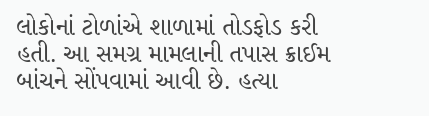લોકોનાં ટોળાંએ શાળામાં તોડફોડ કરી હતી. આ સમગ્ર મામલાની તપાસ ક્રાઈમ બાંચને સોંપવામાં આવી છે. હત્યા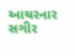આચરનાર સગીર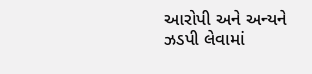આરોપી અને અન્યને ઝડપી લેવામાં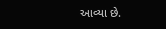આવ્યા છે.